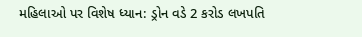મહિલાઓ પર વિશેષ ધ્યાન: ડ્રોન વડે 2 કરોડ લખપતિ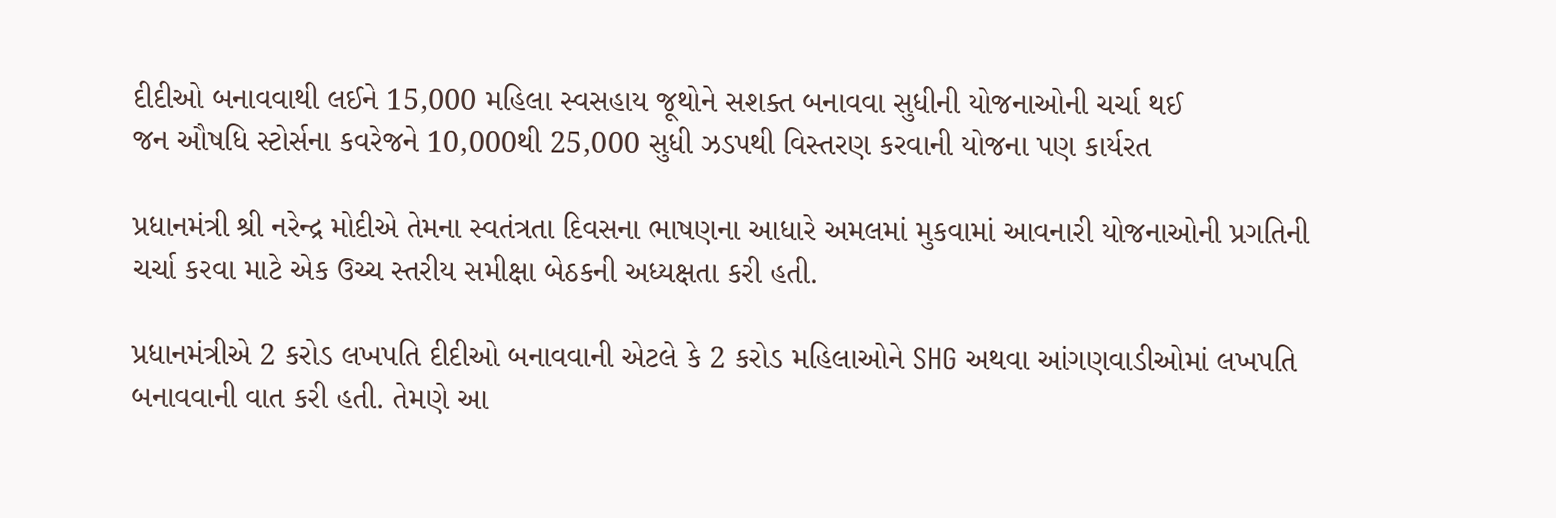દીદીઓ બનાવવાથી લઈને 15,000 મહિલા સ્વસહાય જૂથોને સશક્ત બનાવવા સુધીની યોજનાઓની ચર્ચા થઈ
જન ઔષધિ સ્ટોર્સના કવરેજને 10,000થી 25,000 સુધી ઝડપથી વિસ્તરણ કરવાની યોજના પણ કાર્યરત

પ્રધાનમંત્રી શ્રી નરેન્દ્ર મોદીએ તેમના સ્વતંત્રતા દિવસના ભાષણના આધારે અમલમાં મુકવામાં આવનારી યોજનાઓની પ્રગતિની ચર્ચા કરવા માટે એક ઉચ્ચ સ્તરીય સમીક્ષા બેઠકની અધ્યક્ષતા કરી હતી.

પ્રધાનમંત્રીએ 2 કરોડ લખપતિ દીદીઓ બનાવવાની એટલે કે 2 કરોડ મહિલાઓને SHG અથવા આંગણવાડીઓમાં લખપતિ બનાવવાની વાત કરી હતી. તેમણે આ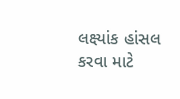લક્ષ્‍યાંક હાંસલ કરવા માટે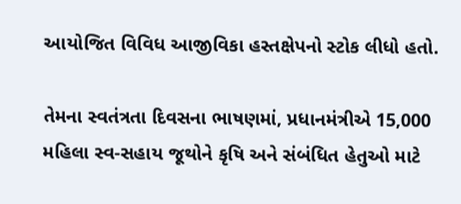આયોજિત વિવિધ આજીવિકા હસ્તક્ષેપનો સ્ટોક લીધો હતો.

તેમના સ્વતંત્રતા દિવસના ભાષણમાં, પ્રધાનમંત્રીએ 15,000 મહિલા સ્વ-સહાય જૂથોને કૃષિ અને સંબંધિત હેતુઓ માટે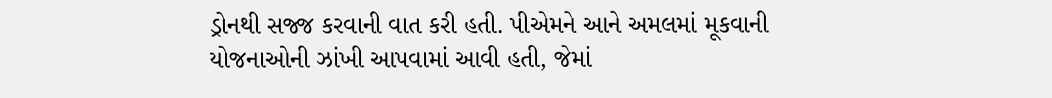ડ્રોનથી સજ્જ કરવાની વાત કરી હતી. પીએમને આને અમલમાં મૂકવાની યોજનાઓની ઝાંખી આપવામાં આવી હતી, જેમાં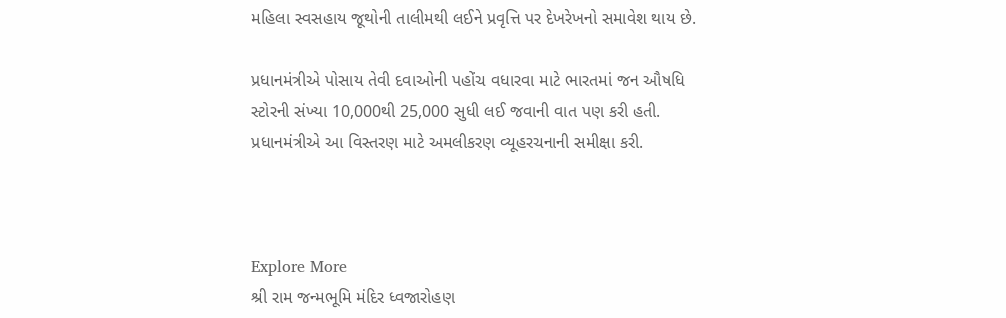મહિલા સ્વસહાય જૂથોની તાલીમથી લઈને પ્રવૃત્તિ પર દેખરેખનો સમાવેશ થાય છે.

પ્રધાનમંત્રીએ પોસાય તેવી દવાઓની પહોંચ વધારવા માટે ભારતમાં જન ઔષધિ સ્ટોરની સંખ્યા 10,000થી 25,000 સુધી લઈ જવાની વાત પણ કરી હતી. પ્રધાનમંત્રીએ આ વિસ્તરણ માટે અમલીકરણ વ્યૂહરચનાની સમીક્ષા કરી.



Explore More
શ્રી રામ જન્મભૂમિ મંદિર ધ્વજારોહણ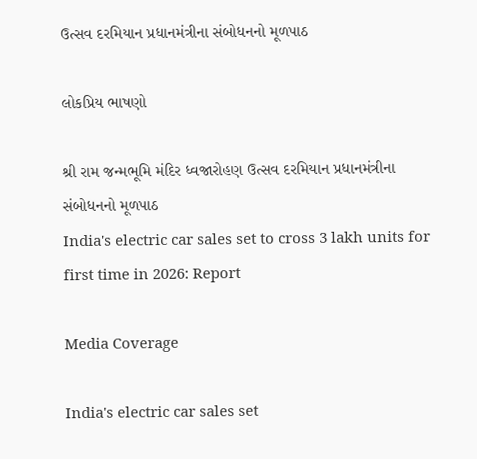ઉત્સવ દરમિયાન પ્રધાનમંત્રીના સંબોધનનો મૂળપાઠ

લોકપ્રિય ભાષણો

શ્રી રામ જન્મભૂમિ મંદિર ધ્વજારોહણ ઉત્સવ દરમિયાન પ્રધાનમંત્રીના સંબોધનનો મૂળપાઠ
India's electric car sales set to cross 3 lakh units for first time in 2026: Report

Media Coverage

India's electric car sales set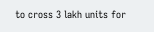to cross 3 lakh units for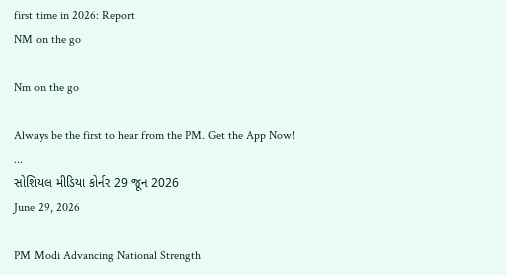first time in 2026: Report
NM on the go

Nm on the go

Always be the first to hear from the PM. Get the App Now!
...
સોશિયલ મીડિયા કોર્નર 29 જૂન 2026
June 29, 2026

PM Modi Advancing National Strength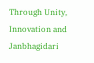Through Unity, Innovation and Janbhagidari